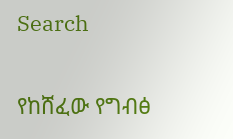Search

የከሸፈው የግብፅ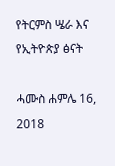የትርምስ ሤራ እና የኢትዮጵያ ፅናት

ሓሙስ ሐምሌ 16, 2018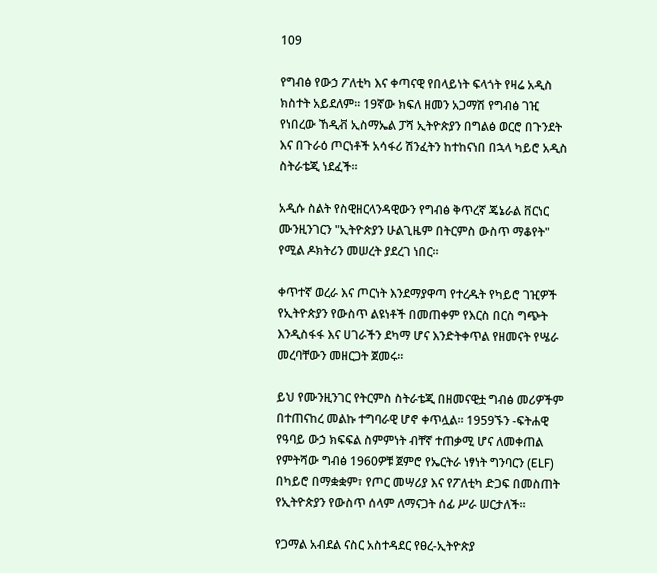109

የግብፅ የውኃ ፖለቲካ እና ቀጣናዊ የበላይነት ፍላጎት የዛሬ አዲስ ክስተት አይደለም። 19ኛው ክፍለ ዘመን አጋማሽ የግብፅ ገዢ የነበረው ኸዲቭ ኢስማኤል ፓሻ ኢትዮጵያን በግልፅ ወርሮ በጉንደት እና በጉራዕ ጦርነቶች አሳፋሪ ሽንፈትን ከተከናነበ በኋላ ካይሮ አዲስ ስትራቴጂ ነደፈች።

አዲሱ ስልት የስዊዘርላንዳዊውን የግብፅ ቅጥረኛ ጄኔራል ቨርነር ሙንዚንገርን "ኢትዮጵያን ሁልጊዜም በትርምስ ውስጥ ማቆየት" የሚል ዶክትሪን መሠረት ያደረገ ነበር።

ቀጥተኛ ወረራ እና ጦርነት እንደማያዋጣ የተረዱት የካይሮ ገዢዎች የኢትዮጵያን የውስጥ ልዩነቶች በመጠቀም የእርስ በርስ ግጭት እንዲስፋፋ እና ሀገራችን ደካማ ሆና እንድትቀጥል የዘመናት የሤራ መረባቸውን መዘርጋት ጀመሩ።

ይህ የሙንዚንገር የትርምስ ስትራቴጂ በዘመናዊቷ ግብፅ መሪዎችም በተጠናከረ መልኩ ተግባራዊ ሆኖ ቀጥሏል። 1959ኙን -ፍትሐዊ የዓባይ ውኃ ክፍፍል ስምምነት ብቸኛ ተጠቃሚ ሆና ለመቀጠል የምትሻው ግብፅ 1960ዎቹ ጀምሮ የኤርትራ ነፃነት ግንባርን (ELF) በካይሮ በማቋቋም፣ የጦር መሣሪያ እና የፖለቲካ ድጋፍ በመስጠት የኢትዮጵያን የውስጥ ሰላም ለማናጋት ሰፊ ሥራ ሠርታለች።

የጋማል አብደል ናስር አስተዳደር የፀረ-ኢትዮጵያ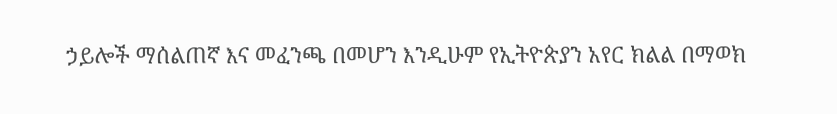ኃይሎች ማሰልጠኛ እና መፈንጫ በመሆን እንዲሁም የኢትዮጵያን አየር ክልል በማወክ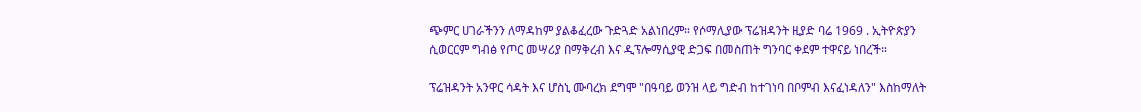ጭምር ሀገራችንን ለማዳከም ያልቆፈረው ጉድጓድ አልነበረም። የሶማሊያው ፕሬዝዳንት ዚያድ ባሬ 1969 . ኢትዮጵያን ሲወርርም ግብፅ የጦር መሣሪያ በማቅረብ እና ዲፕሎማሲያዊ ድጋፍ በመስጠት ግንባር ቀደም ተዋናይ ነበረች።

ፕሬዝዳንት አንዋር ሳዳት እና ሆስኒ ሙባረክ ደግሞ "በዓባይ ወንዝ ላይ ግድብ ከተገነባ በቦምብ እናፈነዳለን" እስከማለት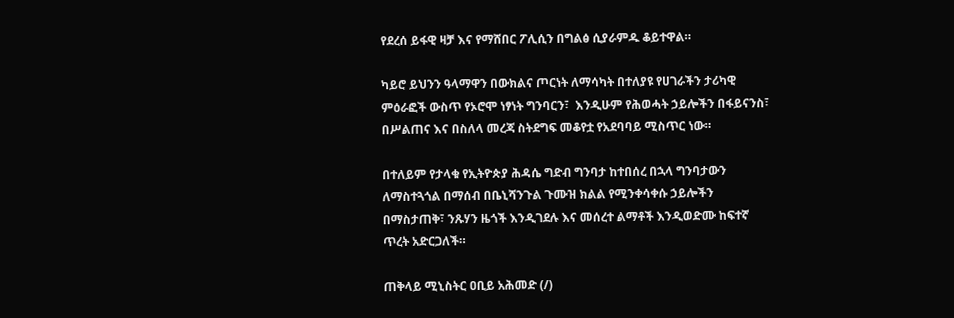የደረሰ ይፋዊ ዛቻ እና የማሸበር ፖሊሲን በግልፅ ሲያራምዱ ቆይተዋል።

ካይሮ ይህንን ዓላማዋን በውክልና ጦርነት ለማሳካት በተለያዩ የሀገራችን ታሪካዊ ምዕራፎች ውስጥ የኦሮሞ ነፃነት ግንባርን፣  እንዲሁም የሕወሓት ኃይሎችን በፋይናንስ፣ በሥልጠና እና በስለላ መረጃ ስትደግፍ መቆየቷ የአደባባይ ሚስጥር ነው።

በተለይም የታላቁ የኢትዮጵያ ሕዳሴ ግድብ ግንባታ ከተበሰረ በኋላ ግንባታውን ለማስተጓጎል በማሰብ በቤኒሻንጉል ጉሙዝ ክልል የሚንቀሳቀሱ ኃይሎችን በማስታጠቅ፣ ንጹሃን ዜጎች እንዲገደሉ እና መሰረተ ልማቶች እንዲወድሙ ከፍተኛ ጥረት አድርጋለች።

ጠቅላይ ሚኒስትር ዐቢይ አሕመድ (/)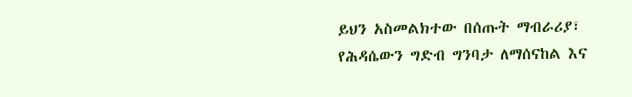ይህን አስመልክተው በሰጡት ማብራሪያ፣ የሕዳሴውን ግድብ ግንባታ ለማሰናከል እና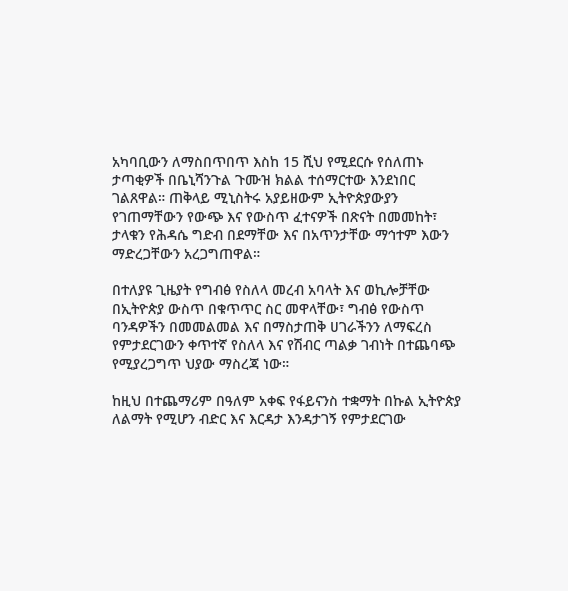አካባቢውን ለማስበጥበጥ እስከ 15 ሺህ የሚደርሱ የሰለጠኑ ታጣቂዎች በቤኒሻንጉል ጉሙዝ ክልል ተሰማርተው እንደነበር ገልጸዋል። ጠቅላይ ሚኒስትሩ አያይዘውም ኢትዮጵያውያን የገጠማቸውን የውጭ እና የውስጥ ፈተናዎች በጽናት በመመከት፣ ታላቁን የሕዳሴ ግድብ በደማቸው እና በአጥንታቸው ማኅተም እውን ማድረጋቸውን አረጋግጠዋል።

በተለያዩ ጊዜያት የግብፅ የስለላ መረብ አባላት እና ወኪሎቻቸው በኢትዮጵያ ውስጥ በቁጥጥር ስር መዋላቸው፣ ግብፅ የውስጥ ባንዳዎችን በመመልመል እና በማስታጠቅ ሀገራችንን ለማፍረስ የምታደርገውን ቀጥተኛ የስለላ እና የሽብር ጣልቃ ገብነት በተጨባጭ የሚያረጋግጥ ህያው ማስረጃ ነው።

ከዚህ በተጨማሪም በዓለም አቀፍ የፋይናንስ ተቋማት በኩል ኢትዮጵያ ለልማት የሚሆን ብድር እና እርዳታ እንዳታገኝ የምታደርገው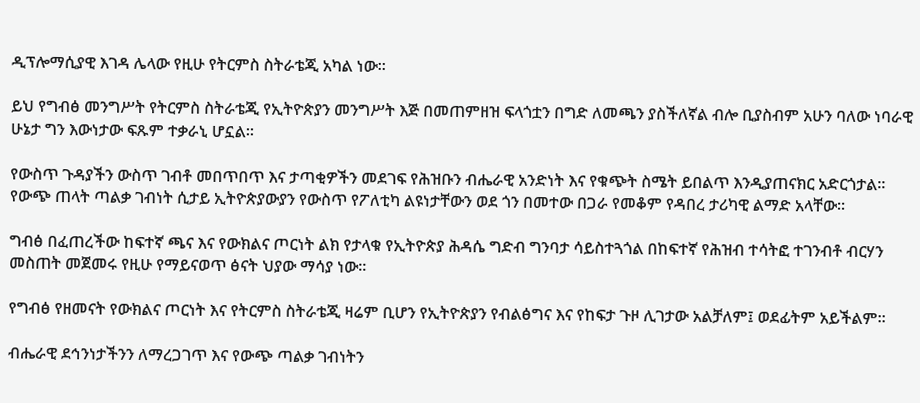ዲፕሎማሲያዊ እገዳ ሌላው የዚሁ የትርምስ ስትራቴጂ አካል ነው።

ይህ የግብፅ መንግሥት የትርምስ ስትራቴጂ የኢትዮጵያን መንግሥት እጅ በመጠምዘዝ ፍላጎቷን በግድ ለመጫን ያስችለኛል ብሎ ቢያስብም አሁን ባለው ነባራዊ ሁኔታ ግን እውነታው ፍጹም ተቃራኒ ሆኗል።

የውስጥ ጉዳያችን ውስጥ ገብቶ መበጥበጥ እና ታጣቂዎችን መደገፍ የሕዝቡን ብሔራዊ አንድነት እና የቁጭት ስሜት ይበልጥ እንዲያጠናክር አድርጎታል። የውጭ ጠላት ጣልቃ ገብነት ሲታይ ኢትዮጵያውያን የውስጥ የፖለቲካ ልዩነታቸውን ወደ ጎን በመተው በጋራ የመቆም የዳበረ ታሪካዊ ልማድ አላቸው።

ግብፅ በፈጠረችው ከፍተኛ ጫና እና የውክልና ጦርነት ልክ የታላቁ የኢትዮጵያ ሕዳሴ ግድብ ግንባታ ሳይስተጓጎል በከፍተኛ የሕዝብ ተሳትፎ ተገንብቶ ብርሃን መስጠት መጀመሩ የዚሁ የማይናወጥ ፅናት ህያው ማሳያ ነው።

የግብፅ የዘመናት የውክልና ጦርነት እና የትርምስ ስትራቴጂ ዛሬም ቢሆን የኢትዮጵያን የብልፅግና እና የከፍታ ጉዞ ሊገታው አልቻለም፤ ወደፊትም አይችልም።

ብሔራዊ ደኅንነታችንን ለማረጋገጥ እና የውጭ ጣልቃ ገብነትን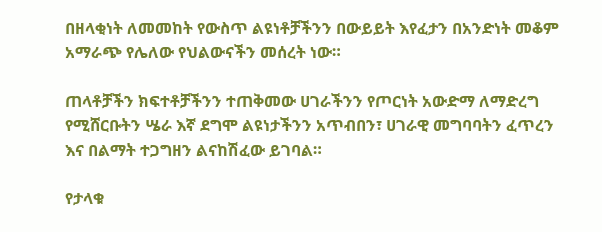በዘላቂነት ለመመከት የውስጥ ልዩነቶቻችንን በውይይት እየፈታን በአንድነት መቆም አማራጭ የሌለው የህልውናችን መሰረት ነው።

ጠላቶቻችን ክፍተቶቻችንን ተጠቅመው ሀገራችንን የጦርነት አውድማ ለማድረግ የሚሸርቡትን ሤራ እኛ ደግሞ ልዩነታችንን አጥብበን፣ ሀገራዊ መግባባትን ፈጥረን እና በልማት ተጋግዘን ልናከሽፈው ይገባል።

የታላቁ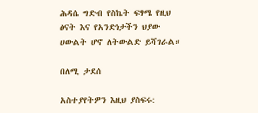ሕዳሴ ግድብ የስኬት ፍፃሜ የዚህ ፅናት እና የአንድነታችን ህያው ሀውልት ሆኖ ለትውልድ ይሻገራል።

በለሚ ታደሰ

አስተያየትዎን እዚህ ያስፍሩ: